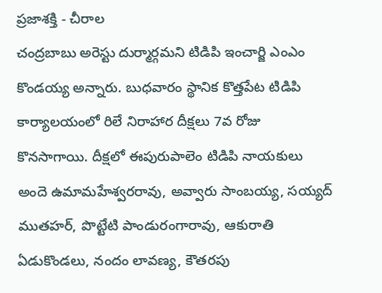ప్రజాశక్తి - చీరాల
చంద్రబాబు అరెస్టు దుర్మార్గమని టిడిపి ఇంచార్జి ఎంఎం కొండయ్య అన్నారు. బుధవారం స్థానిక కొత్తపేట టిడిపి కార్యాలయంలో రిలే నిరాహార దీక్షలు 7వ రోజు కొనసాగాయి. దీక్షలో ఈపురుపాలెం టిడిపి నాయకులు అందె ఉమామహేశ్వరరావు, అవ్వారు సాంబయ్య, సయ్యద్ ముతహర్, పొట్టేటి పాండురంగారావు, ఆకురాతి ఏడుకొండలు, నందం లావణ్య, కౌతరపు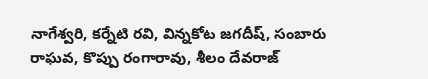నాగేశ్వరి, కర్నేటి రవి, విన్నకోట జగదీష్, సంబారు రాఘవ, కొప్పు రంగారావు, శీలం దేవరాజ్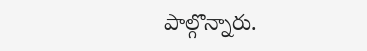పాల్గొన్నారు.